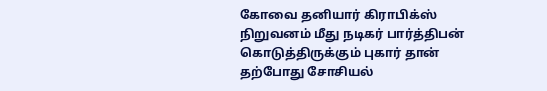கோவை தனியார் கிராபிக்ஸ் நிறுவனம் மீது நடிகர் பார்த்திபன் கொடுத்திருக்கும் புகார் தான் தற்போது சோசியல்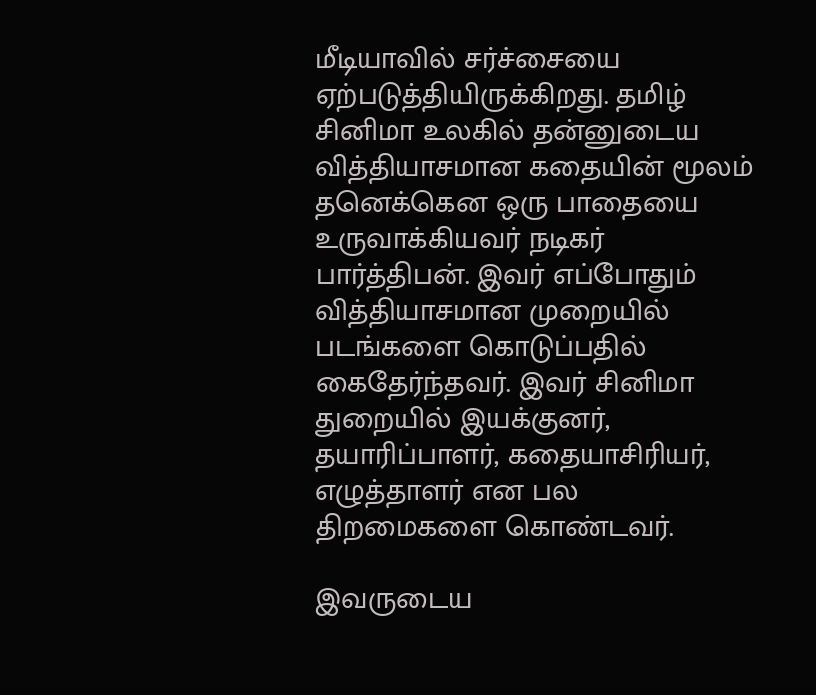மீடியாவில் சர்ச்சையை ஏற்படுத்தியிருக்கிறது. தமிழ் சினிமா உலகில் தன்னுடைய வித்தியாசமான கதையின் மூலம் தனெக்கென ஒரு பாதையை உருவாக்கியவர் நடிகர் பார்த்திபன். இவர் எப்போதும் வித்தியாசமான முறையில் படங்களை கொடுப்பதில் கைதேர்ந்தவர். இவர் சினிமா துறையில் இயக்குனர், தயாரிப்பாளர், கதையாசிரியர், எழுத்தாளர் என பல திறமைகளை கொண்டவர்.

இவருடைய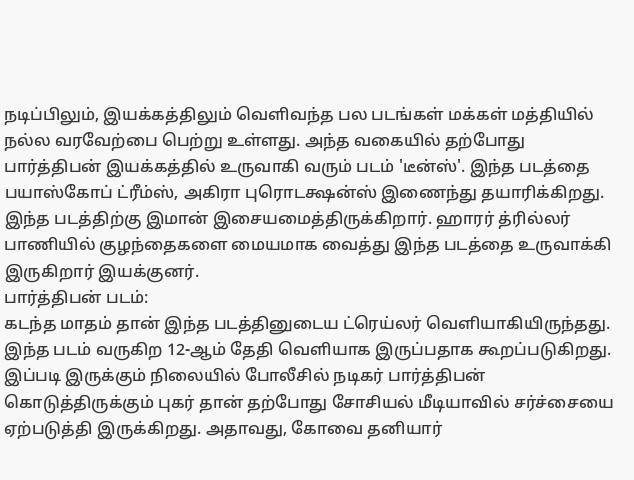நடிப்பிலும், இயக்கத்திலும் வெளிவந்த பல படங்கள் மக்கள் மத்தியில் நல்ல வரவேற்பை பெற்று உள்ளது. அந்த வகையில் தற்போது பார்த்திபன் இயக்கத்தில் உருவாகி வரும் படம் 'டீன்ஸ்'. இந்த படத்தை பயாஸ்கோப் ட்ரீம்ஸ், அகிரா புரொடக்ஷன்ஸ் இணைந்து தயாரிக்கிறது. இந்த படத்திற்கு இமான் இசையமைத்திருக்கிறார். ஹாரர் த்ரில்லர் பாணியில் குழந்தைகளை மையமாக வைத்து இந்த படத்தை உருவாக்கி இருகிறார் இயக்குனர்.
பார்த்திபன் படம்:
கடந்த மாதம் தான் இந்த படத்தினுடைய ட்ரெய்லர் வெளியாகியிருந்தது. இந்த படம் வருகிற 12-ஆம் தேதி வெளியாக இருப்பதாக கூறப்படுகிறது. இப்படி இருக்கும் நிலையில் போலீசில் நடிகர் பார்த்திபன் கொடுத்திருக்கும் புகர் தான் தற்போது சோசியல் மீடியாவில் சர்ச்சையை ஏற்படுத்தி இருக்கிறது. அதாவது, கோவை தனியார்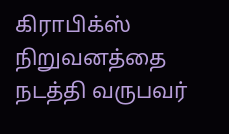கிராபிக்ஸ் நிறுவனத்தை நடத்தி வருபவர்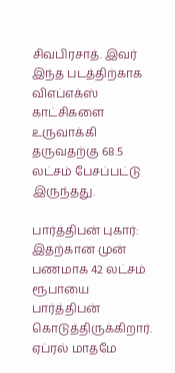சிவபிரசாத். இவர் இந்த படத்திற்காக விஎப்எக்ஸ் காட்சிகளை உருவாக்கி தருவதற்கு 68.5 லட்சம் பேசப்பட்டு இருந்தது.

பார்த்திபன் புகார்:
இதற்கான முன் பணமாக 42 லட்சம் ரூபாயை பார்த்திபன் கொடுத்திருக்கிறார். ஏப்ரல் மாதமே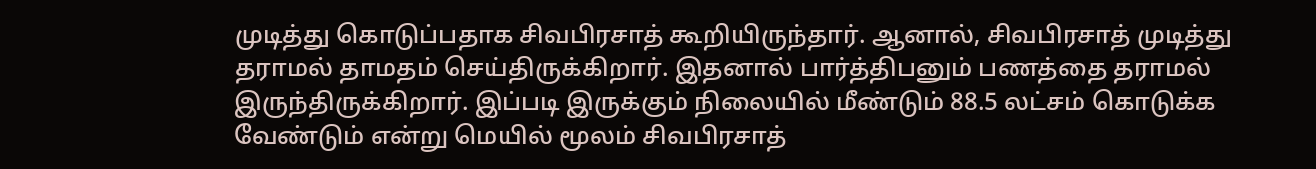முடித்து கொடுப்பதாக சிவபிரசாத் கூறியிருந்தார். ஆனால், சிவபிரசாத் முடித்து தராமல் தாமதம் செய்திருக்கிறார். இதனால் பார்த்திபனும் பணத்தை தராமல் இருந்திருக்கிறார். இப்படி இருக்கும் நிலையில் மீண்டும் 88.5 லட்சம் கொடுக்க வேண்டும் என்று மெயில் மூலம் சிவபிரசாத்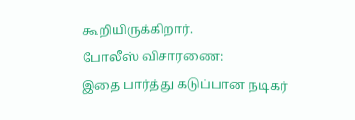கூறியிருக்கிறார்.
போலீஸ் விசாரணை:
இதை பார்த்து கடுப்பான நடிகர்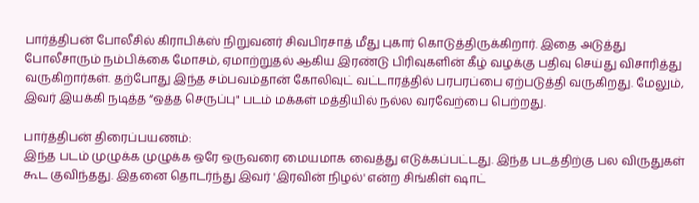பார்த்திபன் போலீசில் கிராபிக்ஸ் நிறுவனர் சிவபிரசாத் மீது புகார் கொடுத்திருக்கிறார். இதை அடுத்து போலீசாரும் நம்பிக்கை மோசம், ஏமாற்றுதல் ஆகிய இரண்டு பிரிவுகளின் கீழ் வழக்கு பதிவு செய்து விசாரித்து வருகிறார்கள். தற்போது இந்த சம்பவம்தான் கோலிவுட் வட்டாரத்தில் பரபரப்பை ஏற்படுத்தி வருகிறது. மேலும், இவர் இயக்கி நடித்த “ஒத்த செருப்பு" படம் மக்கள் மத்தியில் நல்ல வரவேற்பை பெற்றது.

பார்த்திபன் திரைப்பயணம்:
இந்த படம் முழுக்க முழுக்க ஒரே ஒருவரை மையமாக வைத்து எடுக்கப்பட்டது. இந்த படத்திற்கு பல விருதுகள் கூட குவிந்தது. இதனை தொடர்ந்து இவர் 'இரவின் நிழல்' என்ற சிங்கிள் ஷாட்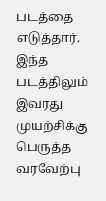படத்தை எடுத்தார். இந்த படத்திலும் இவரது முயற்சிக்கு பெருத்த வரவேற்பு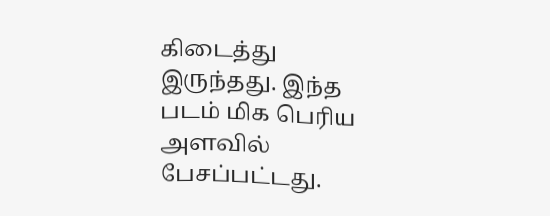கிடைத்து இருந்தது. இந்த படம் மிக பெரிய அளவில் பேசப்பட்டது.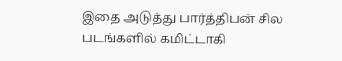இதை அடுத்து பார்த்திபன் சில படங்களில் கமிட்டாகி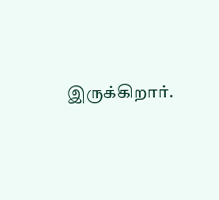இருக்கிறார்.